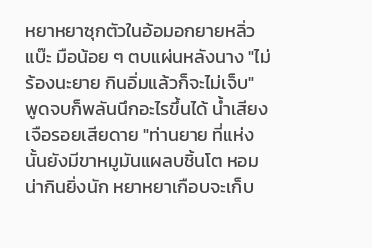หยาหยาซุกตัวในอ้อมอกยายหลิ่วแบ๊ะ มือน้อย ๆ ตบแผ่นหลังนาง "ไม่ร้องนะยาย กินอิ่มแล้วก็จะไม่เจ็บ"
พูดจบก็พลันนึกอะไรขึ้นได้ น้ำเสียงเจือรอยเสียดาย "ท่านยาย ที่แห่งนั้นยังมีขาหมูมันแผลบชิ้นโต หอมน่ากินยิ่งนัก หยาหยาเกือบจะเก็บ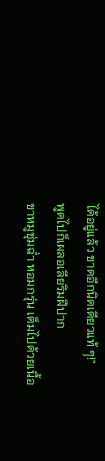ได้อยู่แล้ว ขาดอีกนิดเดียวแท้ ๆ!"
พูดไปก็เผลอเลียริมฝีปาก
ขาหมูชุ่มฉ่ำ หอมกรุ่น เต็มไปด้วยเนื้อ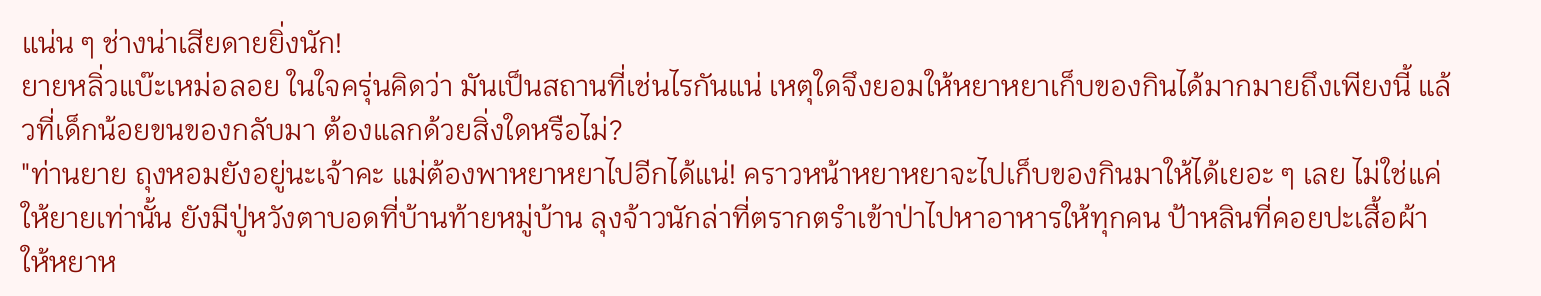แน่น ๆ ช่างน่าเสียดายยิ่งนัก!
ยายหลิ่วแบ๊ะเหม่อลอย ในใจครุ่นคิดว่า มันเป็นสถานที่เช่นไรกันแน่ เหตุใดจึงยอมให้หยาหยาเก็บของกินได้มากมายถึงเพียงนี้ แล้วที่เด็กน้อยขนของกลับมา ต้องแลกด้วยสิ่งใดหรือไม่?
"ท่านยาย ถุงหอมยังอยู่นะเจ้าคะ แม่ต้องพาหยาหยาไปอีกได้แน่! คราวหน้าหยาหยาจะไปเก็บของกินมาให้ได้เยอะ ๆ เลย ไม่ใช่แค่ให้ยายเท่านั้น ยังมีปู่หวังตาบอดที่บ้านท้ายหมู่บ้าน ลุงจ้าวนักล่าที่ตรากตรำเข้าป่าไปหาอาหารให้ทุกคน ป้าหลินที่คอยปะเสื้อผ้าให้หยาห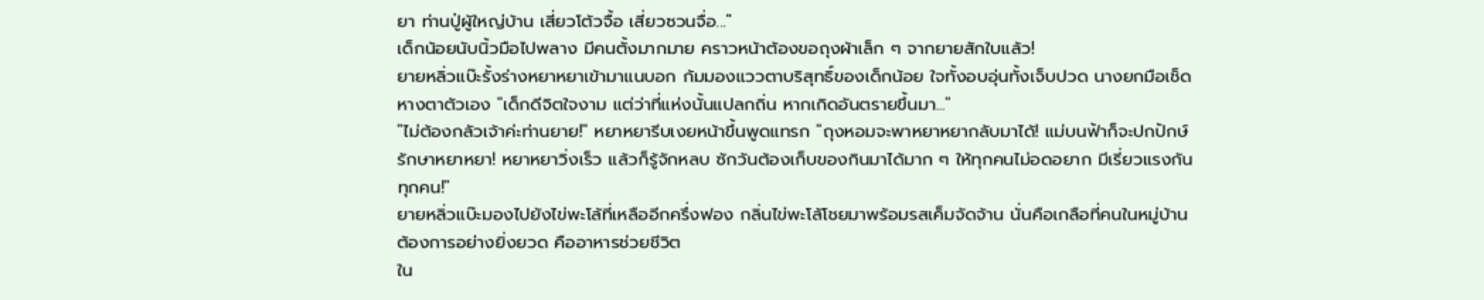ยา ท่านปู่ผู้ใหญ่บ้าน เสี่ยวโต้วจื้อ เสี่ยวซวนจื่อ..."
เด็กน้อยนับนิ้วมือไปพลาง มีคนตั้งมากมาย คราวหน้าต้องขอถุงผ้าเล็ก ๆ จากยายสักใบแล้ว!
ยายหลิ่วแบ๊ะรั้งร่างหยาหยาเข้ามาแนบอก ก้มมองแววตาบริสุทธิ์ของเด็กน้อย ใจทั้งอบอุ่นทั้งเจ็บปวด นางยกมือเช็ดหางตาตัวเอง "เด็กดีจิตใจงาม แต่ว่าที่แห่งนั้นแปลกถิ่น หากเกิดอันตรายขึ้นมา..."
"ไม่ต้องกลัวเจ้าค่ะท่านยาย!" หยาหยารีบเงยหน้าขึ้นพูดแทรก "ถุงหอมจะพาหยาหยากลับมาได้! แม่บนฟ้าก็จะปกปักษ์รักษาหยาหยา! หยาหยาวิ่งเร็ว แล้วก็รู้จักหลบ ซักวันต้องเก็บของกินมาได้มาก ๆ ให้ทุกคนไม่อดอยาก มีเรี่ยวแรงกันทุกคน!"
ยายหลิ่วแบ๊ะมองไปยังไข่พะโล้ที่เหลืออีกครึ่งฟอง กลิ่นไข่พะโล้โชยมาพร้อมรสเค็มจัดจ้าน นั่นคือเกลือที่คนในหมู่บ้านต้องการอย่างยิ่งยวด คืออาหารช่วยชีวิต
ใน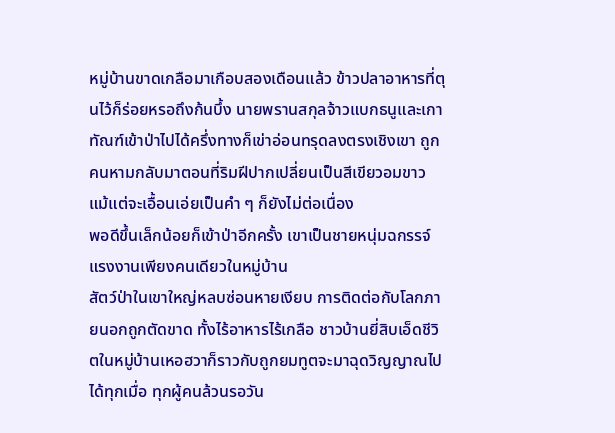หมู่บ้านขาดเกลือมาเกือบสองเดือนแล้ว ข้าวปลาอาหารที่ตุนไว้ก็ร่อยหรอถึงก้นบึ้ง นายพรานสกุลจ้าวแบกธนูและเกาทัณฑ์เข้าป่าไปได้ครึ่งทางก็เข่าอ่อนทรุดลงตรงเชิงเขา ถูกคนหามกลับมาตอนที่ริมฝีปากเปลี่ยนเป็นสีเขียวอมขาว แม้แต่จะเอื้อนเอ่ยเป็นคำ ๆ ก็ยังไม่ต่อเนื่อง
พอดีขึ้นเล็กน้อยก็เข้าป่าอีกครั้ง เขาเป็นชายหนุ่มฉกรรจ์แรงงานเพียงคนเดียวในหมู่บ้าน
สัตว์ป่าในเขาใหญ่หลบซ่อนหายเงียบ การติดต่อกับโลกภายนอกถูกตัดขาด ทั้งไร้อาหารไร้เกลือ ชาวบ้านยี่สิบเอ็ดชีวิตในหมู่บ้านเหอฮวาก็ราวกับถูกยมทูตจะมาฉุดวิญญาณไปได้ทุกเมื่อ ทุกผู้คนล้วนรอวัน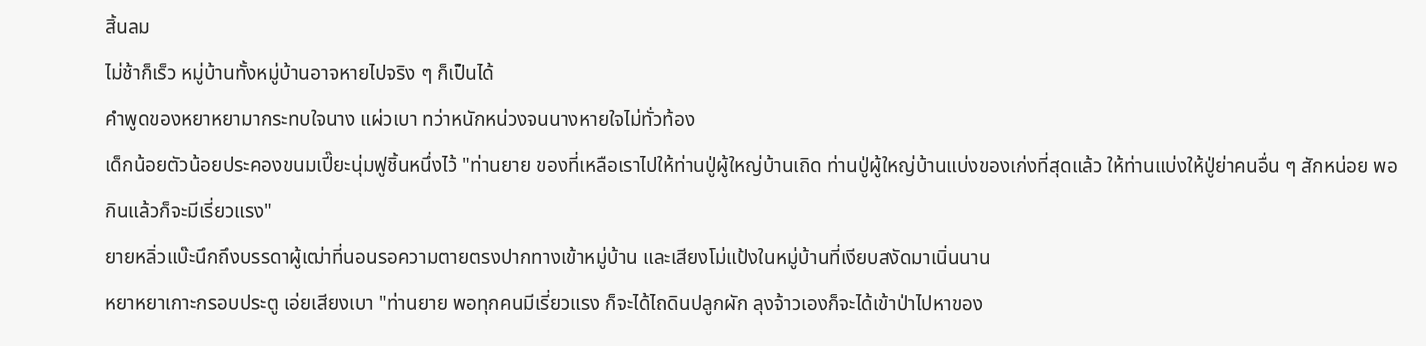สิ้นลม
ไม่ช้าก็เร็ว หมู่บ้านทั้งหมู่บ้านอาจหายไปจริง ๆ ก็เป็นได้
คำพูดของหยาหยามากระทบใจนาง แผ่วเบา ทว่าหนักหน่วงจนนางหายใจไม่ทั่วท้อง
เด็กน้อยตัวน้อยประคองขนมเปี๊ยะนุ่มฟูชิ้นหนึ่งไว้ "ท่านยาย ของที่เหลือเราไปให้ท่านปู่ผู้ใหญ่บ้านเถิด ท่านปู่ผู้ใหญ่บ้านแบ่งของเก่งที่สุดแล้ว ให้ท่านแบ่งให้ปู่ย่าคนอื่น ๆ สักหน่อย พอกินแล้วก็จะมีเรี่ยวแรง"
ยายหลิ่วแบ๊ะนึกถึงบรรดาผู้เฒ่าที่นอนรอความตายตรงปากทางเข้าหมู่บ้าน และเสียงโม่แป้งในหมู่บ้านที่เงียบสงัดมาเนิ่นนาน
หยาหยาเกาะกรอบประตู เอ่ยเสียงเบา "ท่านยาย พอทุกคนมีเรี่ยวแรง ก็จะได้ไถดินปลูกผัก ลุงจ้าวเองก็จะได้เข้าป่าไปหาของ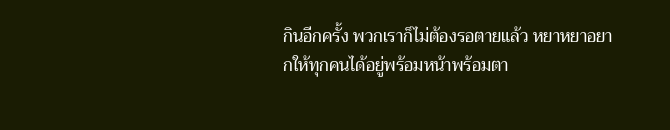กินอีกครั้ง พวกเราก็ไม่ต้องรอตายแล้ว หยาหยาอยากให้ทุกคนได้อยู่พร้อมหน้าพร้อมตา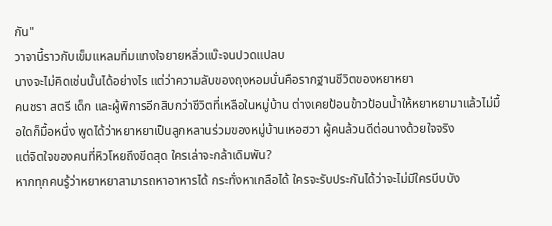กัน"
วาจานี้ราวกับเข็มแหลมทิ่มแทงใจยายหลิ่วแบ๊ะจนปวดแปลบ
นางจะไม่คิดเช่นนั้นได้อย่างไร แต่ว่าความลับของถุงหอมนั่นคือรากฐานชีวิตของหยาหยา
คนชรา สตรี เด็ก และผู้พิการอีกสิบกว่าชีวิตที่เหลือในหมู่บ้าน ต่างเคยป้อนข้าวป้อนน้ำให้หยาหยามาแล้วไม่มื้อใดก็มื้อหนึ่ง พูดได้ว่าหยาหยาเป็นลูกหลานร่วมของหมู่บ้านเหอฮวา ผู้คนล้วนดีต่อนางด้วยใจจริง
แต่จิตใจของคนที่หิวโหยถึงขีดสุด ใครเล่าจะกล้าเดิมพัน?
หากทุกคนรู้ว่าหยาหยาสามารถหาอาหารได้ กระทั่งหาเกลือได้ ใครจะรับประกันได้ว่าจะไม่มีใครบีบบัง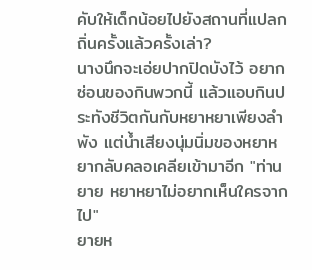คับให้เด็กน้อยไปยังสถานที่แปลกถิ่นครั้งแล้วครั้งเล่า?
นางนึกจะเอ่ยปากปิดบังไว้ อยากซ่อนของกินพวกนี้ แล้วแอบกินประทังชีวิตกันกับหยาหยาเพียงลำพัง แต่น้ำเสียงนุ่มนิ่มของหยาหยากลับคลอเคลียเข้ามาอีก "ท่านยาย หยาหยาไม่อยากเห็นใครจากไป"
ยายห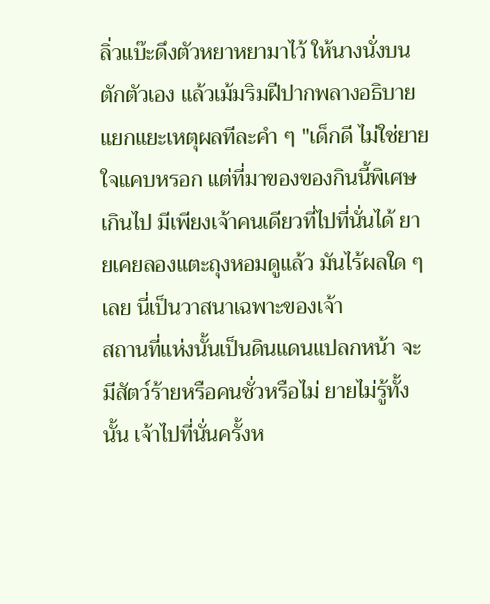ลิ่วแบ๊ะดึงตัวหยาหยามาไว้ ให้นางนั่งบนตักตัวเอง แล้วเม้มริมฝีปากพลางอธิบายแยกแยะเหตุผลทีละคำ ๆ "เด็กดี ไม่ใช่ยายใจแคบหรอก แต่ที่มาของของกินนี้พิเศษเกินไป มีเพียงเจ้าคนเดียวที่ไปที่นั่นได้ ยายเคยลองแตะถุงหอมดูแล้ว มันไร้ผลใด ๆ เลย นี่เป็นวาสนาเฉพาะของเจ้า
สถานที่แห่งนั้นเป็นดินแดนแปลกหน้า จะมีสัตว์ร้ายหรือคนชั่วหรือไม่ ยายไม่รู้ทั้งนั้น เจ้าไปที่นั่นครั้งห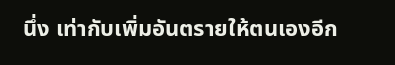นึ่ง เท่ากับเพิ่มอันตรายให้ตนเองอีก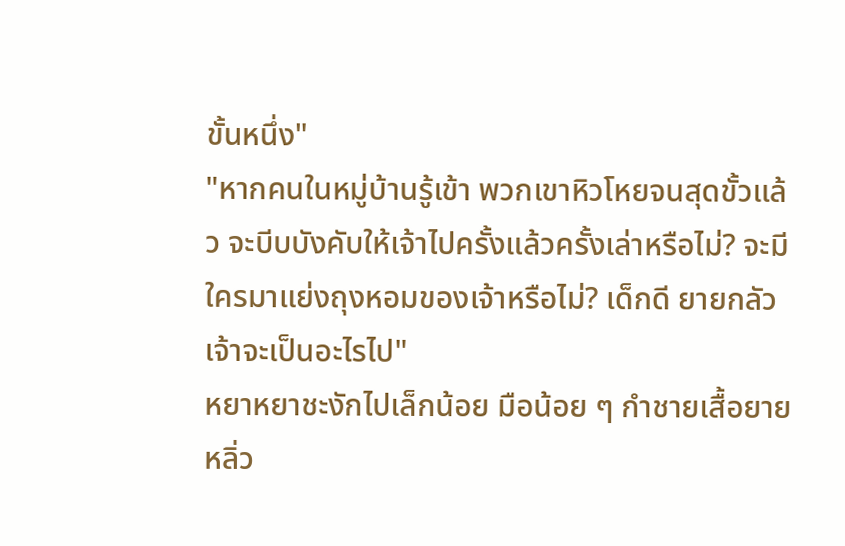ขั้นหนึ่ง"
"หากคนในหมู่บ้านรู้เข้า พวกเขาหิวโหยจนสุดขั้วแล้ว จะบีบบังคับให้เจ้าไปครั้งแล้วครั้งเล่าหรือไม่? จะมีใครมาแย่งถุงหอมของเจ้าหรือไม่? เด็กดี ยายกลัวเจ้าจะเป็นอะไรไป"
หยาหยาชะงักไปเล็กน้อย มือน้อย ๆ กำชายเสื้อยายหลิ่ว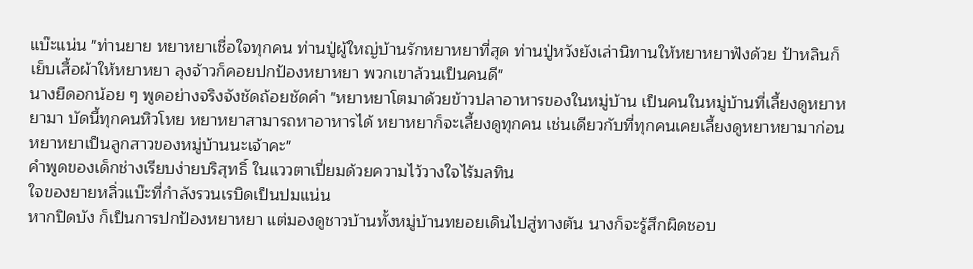แบ๊ะแน่น "ท่านยาย หยาหยาเชื่อใจทุกคน ท่านปู่ผู้ใหญ่บ้านรักหยาหยาที่สุด ท่านปู่หวังยังเล่านิทานให้หยาหยาฟังด้วย ป้าหลินก็เย็บเสื้อผ้าให้หยาหยา ลุงจ้าวก็คอยปกป้องหยาหยา พวกเขาล้วนเป็นคนดี"
นางยืดอกน้อย ๆ พูดอย่างจริงจังชัดถ้อยชัดคำ "หยาหยาโตมาด้วยข้าวปลาอาหารของในหมู่บ้าน เป็นคนในหมู่บ้านที่เลี้ยงดูหยาหยามา บัดนี้ทุกคนหิวโหย หยาหยาสามารถหาอาหารได้ หยาหยาก็จะเลี้ยงดูทุกคน เช่นเดียวกับที่ทุกคนเคยเลี้ยงดูหยาหยามาก่อน หยาหยาเป็นลูกสาวของหมู่บ้านนะเจ้าคะ"
คำพูดของเด็กช่างเรียบง่ายบริสุทธิ์ ในแววตาเปี่ยมด้วยความไว้วางใจไร้มลทิน
ใจของยายหลิ่วแบ๊ะที่กำลังรวนเรบิดเป็นปมแน่น
หากปิดบัง ก็เป็นการปกป้องหยาหยา แต่มองดูชาวบ้านทั้งหมู่บ้านทยอยเดินไปสู่ทางตัน นางก็จะรู้สึกผิดชอบ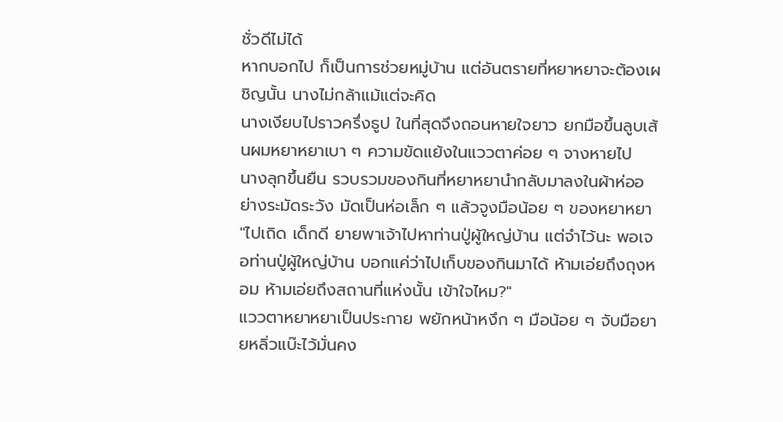ชั่วดีไม่ได้
หากบอกไป ก็เป็นการช่วยหมู่บ้าน แต่อันตรายที่หยาหยาจะต้องเผชิญนั้น นางไม่กล้าแม้แต่จะคิด
นางเงียบไปราวครึ่งธูป ในที่สุดจึงถอนหายใจยาว ยกมือขึ้นลูบเส้นผมหยาหยาเบา ๆ ความขัดแย้งในแววตาค่อย ๆ จางหายไป
นางลุกขึ้นยืน รวบรวมของกินที่หยาหยานำกลับมาลงในผ้าห่ออย่างระมัดระวัง มัดเป็นห่อเล็ก ๆ แล้วจูงมือน้อย ๆ ของหยาหยา "ไปเถิด เด็กดี ยายพาเจ้าไปหาท่านปู่ผู้ใหญ่บ้าน แต่จำไว้นะ พอเจอท่านปู่ผู้ใหญ่บ้าน บอกแค่ว่าไปเก็บของกินมาได้ ห้ามเอ่ยถึงถุงหอม ห้ามเอ่ยถึงสถานที่แห่งนั้น เข้าใจไหม?"
แววตาหยาหยาเป็นประกาย พยักหน้าหงึก ๆ มือน้อย ๆ จับมือยายหลิ่วแบ๊ะไว้มั่นคง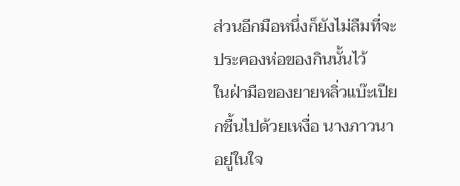ส่วนอีกมือหนึ่งก็ยังไม่ลืมที่จะประคองห่อของกินนั้นไว้
ในฝ่ามือของยายหลิ่วแบ๊ะเปียกชื้นไปด้วยเหงื่อ นางภาวนาอยู่ในใจ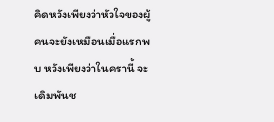คิดหวังเพียงว่าหัวใจของผู้คนจะยังเหมือนเมื่อแรกพบ หวังเพียงว่าในครานี้ จะเดิมพันช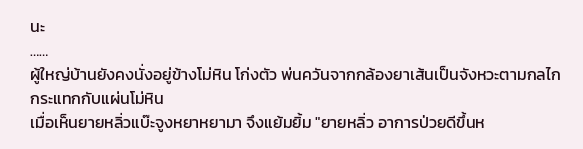นะ
……
ผู้ใหญ่บ้านยังคงนั่งอยู่ข้างโม่หิน โก่งตัว พ่นควันจากกล้องยาเส้นเป็นจังหวะตามกลไก กระแทกกับแผ่นโม่หิน
เมื่อเห็นยายหลิ่วแบ๊ะจูงหยาหยามา จึงแย้มยิ้ม "ยายหลิ่ว อาการป่วยดีขึ้นห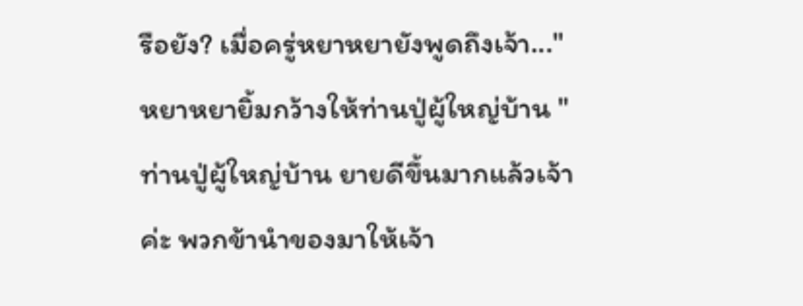รือยัง? เมื่อครู่หยาหยายังพูดถึงเจ้า..."
หยาหยายิ้มกว้างให้ท่านปู่ผู้ใหญ่บ้าน "ท่านปู่ผู้ใหญ่บ้าน ยายดีขึ้นมากแล้วเจ้าค่ะ พวกข้านำของมาให้เจ้า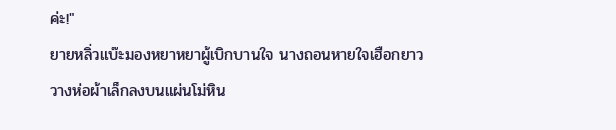ค่ะ!"
ยายหลิ่วแบ๊ะมองหยาหยาผู้เบิกบานใจ นางถอนหายใจเฮือกยาว วางห่อผ้าเล็กลงบนแผ่นโม่หิน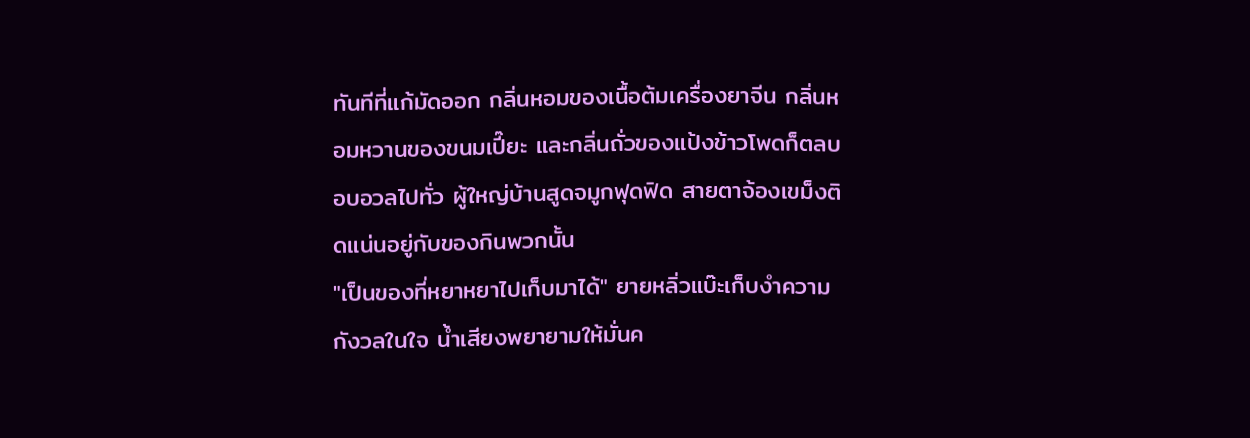ทันทีที่แก้มัดออก กลิ่นหอมของเนื้อต้มเครื่องยาจีน กลิ่นหอมหวานของขนมเปี๊ยะ และกลิ่นถั่วของแป้งข้าวโพดก็ตลบอบอวลไปทั่ว ผู้ใหญ่บ้านสูดจมูกฟุดฟิด สายตาจ้องเขม็งติดแน่นอยู่กับของกินพวกนั้น
"เป็นของที่หยาหยาไปเก็บมาได้" ยายหลิ่วแบ๊ะเก็บงำความกังวลในใจ น้ำเสียงพยายามให้มั่นค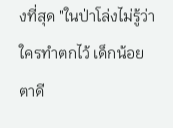งที่สุด "ในป่าโล่งไม่รู้ว่าใครทำตกไว้ เด็กน้อยตาดี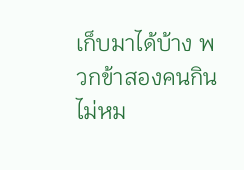เก็บมาได้บ้าง พวกข้าสองคนกินไม่หม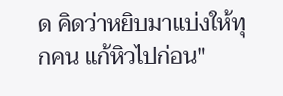ด คิดว่าหยิบมาแบ่งให้ทุกคน แก้หิวไปก่อน"